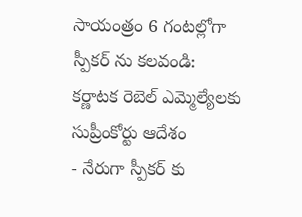సాయంత్రం 6 గంటల్లోగా స్పీకర్ ను కలవండి: కర్ణాటక రెబెల్ ఎమ్మెల్యేలకు సుప్రీంకోర్టు ఆదేశం
- నేరుగా స్పీకర్ కు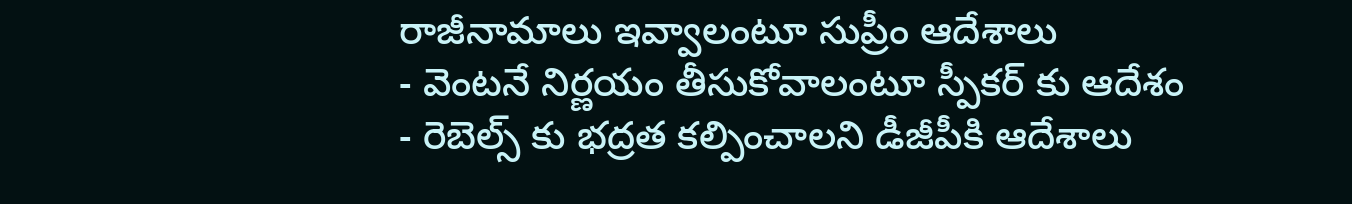రాజీనామాలు ఇవ్వాలంటూ సుప్రీం ఆదేశాలు
- వెంటనే నిర్ణయం తీసుకోవాలంటూ స్పీకర్ కు ఆదేశం
- రెబెల్స్ కు భద్రత కల్పించాలని డీజీపీకి ఆదేశాలు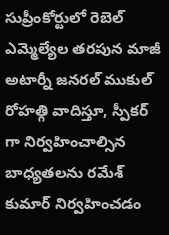సుప్రీంకోర్టులో రెబెల్ ఎమ్మెల్యేల తరపున మాజీ అటార్నీ జనరల్ ముకుల్ రోహత్గి వాదిస్తూ, స్పీకర్ గా నిర్వహించాల్సిన బాధ్యతలను రమేశ్ కుమార్ నిర్వహించడం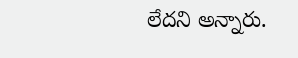లేదని అన్నారు.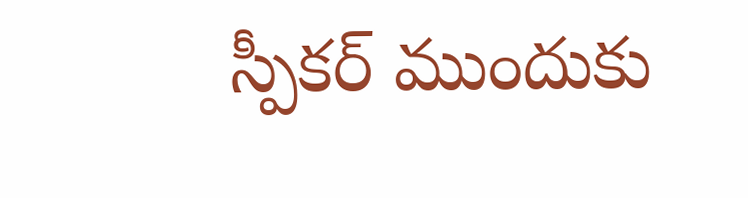స్పీకర్ ముందుకు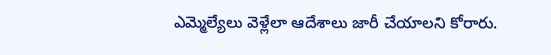ఎమ్మెల్యేలు వెళ్లేలా ఆదేశాలు జారీ చేయాలని కోరారు.